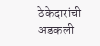ठेकेदारांची अडकली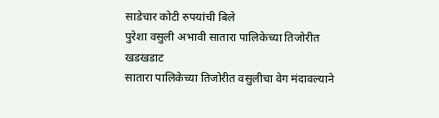साडेचार कोटी रुपयांची बिले
पुरेशा वसुली अभावी सातारा पालिकेच्या तिजोरीत खडखडाट
सातारा पालिकेच्या तिजोरीत वसुलीचा वेग मंदावल्याने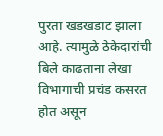पुरता खडखडाट झाला आहे. त्यामुळे ठेकेदारांची बिले काढताना लेखा विभागाची प्रचंड कसरत होत असून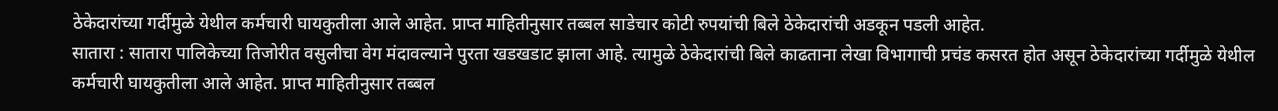ठेकेदारांच्या गर्दीमुळे येथील कर्मचारी घायकुतीला आले आहेत. प्राप्त माहितीनुसार तब्बल साडेचार कोटी रुपयांची बिले ठेकेदारांची अडकून पडली आहेत.
सातारा : सातारा पालिकेच्या तिजोरीत वसुलीचा वेग मंदावल्याने पुरता खडखडाट झाला आहे. त्यामुळे ठेकेदारांची बिले काढताना लेखा विभागाची प्रचंड कसरत होत असून ठेकेदारांच्या गर्दीमुळे येथील कर्मचारी घायकुतीला आले आहेत. प्राप्त माहितीनुसार तब्बल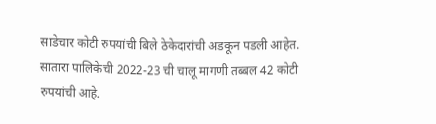साडेचार कोटी रुपयांची बिले ठेकेदारांची अडकून पडली आहेत.
सातारा पालिकेची 2022-23 ची चालू मागणी तब्बल 42 कोटी रुपयांची आहे.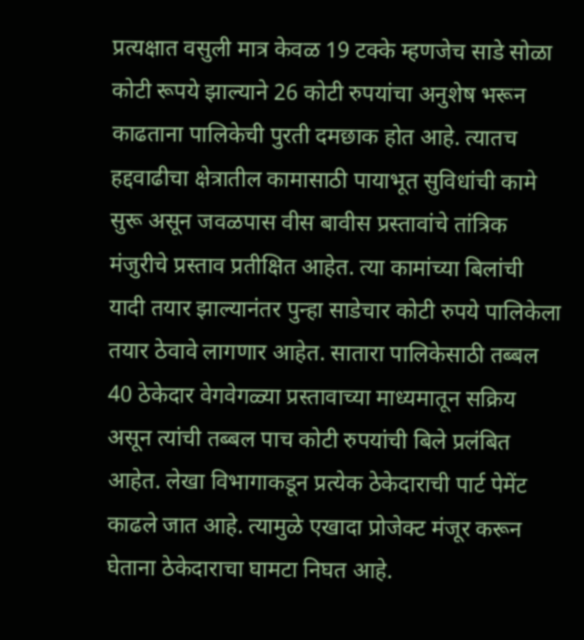प्रत्यक्षात वसुली मात्र केवळ 19 टक्के म्हणजेच साडे सोळा कोटी रूपये झाल्याने 26 कोटी रुपयांचा अनुशेष भरून काढताना पालिकेची पुरती दमछाक होत आहे. त्यातच हद्दवाढीचा क्षेत्रातील कामासाठी पायाभूत सुविधांची कामे सुरू असून जवळपास वीस बावीस प्रस्तावांचे तांत्रिक मंजुरीचे प्रस्ताव प्रतीक्षित आहेत. त्या कामांच्या बिलांची यादी तयार झाल्यानंतर पुन्हा साडेचार कोटी रुपये पालिकेला तयार ठेवावे लागणार आहेत. सातारा पालिकेसाठी तब्बल 40 ठेकेदार वेगवेगळ्या प्रस्तावाच्या माध्यमातून सक्रिय असून त्यांची तब्बल पाच कोटी रुपयांची बिले प्रलंबित आहेत. लेखा विभागाकडून प्रत्येक ठेकेदाराची पार्ट पेमेंट काढले जात आहे. त्यामुळे एखादा प्रोजेक्ट मंजूर करून घेताना ठेकेदाराचा घामटा निघत आहे.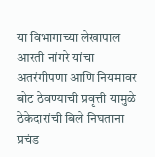या विभागाच्या लेखापाल आरती नांगरे यांचा अतरंगीपणा आणि नियमावर बोट ठेवण्याची प्रवृत्ती यामुळे ठेकेदारांची बिले निघताना प्रचंड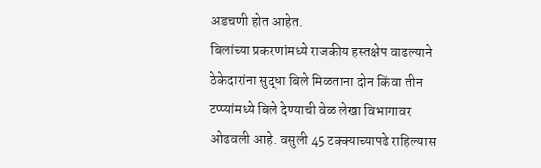अडचणी होत आहेत.
बिलांच्या प्रकरणांमध्ये राजकीय हस्तक्षेप वाढल्याने ठेकेदारांना सुद्धा बिले मिळताना दोन किंवा तीन टप्प्यांमध्ये बिले देण्याची वेळ लेखा विभागावर ओढवली आहे. वसुली 45 टक्क्याच्यापढे राहिल्यास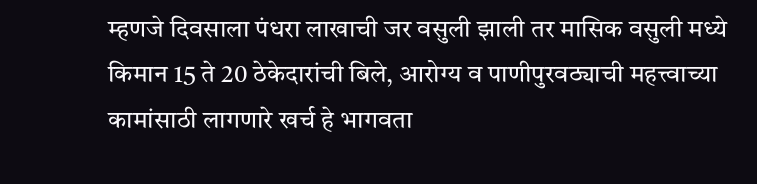म्हणजे दिवसाला पंधरा लाखाची जर वसुली झाली तर मासिक वसुली मध्ये किमान 15 ते 20 ठेकेदारांची बिले, आरोग्य व पाणीपुरवठ्याची महत्त्वाच्या कामांसाठी लागणारे खर्च हे भागवता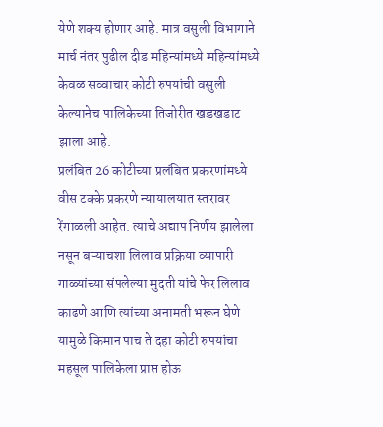येणे शक्य होणार आहे. मात्र वसुली विभागाने मार्च नंतर पुढील दीड महिन्यांमध्ये महिन्यांमध्ये केवळ सव्वाचार कोटी रुपयांची वसुली केल्यानेच पालिकेच्या तिजोरीत खडखडाट झाला आहे.
प्रलंबित 26 कोटीच्या प्रलंबित प्रकरणांमध्ये वीस टक्के प्रकरणे न्यायालयात स्तरावर रेंगाळली आहेत. त्याचे अद्याप निर्णय झालेला नसून बऱ्याचशा लिलाव प्रक्रिया व्यापारी गाळ्यांच्या संपलेल्या मुदती यांचे फेर लिलाव काढणे आणि त्यांच्या अनामती भरून घेणे यामुळे किमान पाच ते दहा कोटी रुपयांचा महसूल पालिकेला प्राप्त होऊ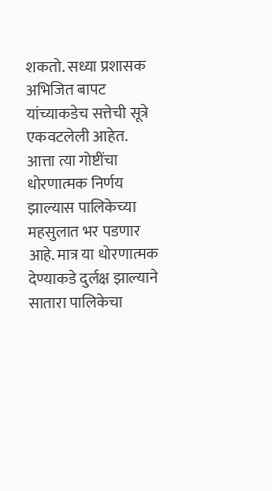शकतो. सध्या प्रशासक अभिजित बापट यांच्याकडेच सत्तेची सूत्रे एकवटलेली आहेत. आत्ता त्या गोष्टींचा धोरणात्मक निर्णय झाल्यास पालिकेच्या महसुलात भर पडणार आहे. मात्र या धोरणात्मक देण्याकडे दुर्लक्ष झाल्याने सातारा पालिकेचा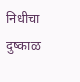निधीचा दुष्काळ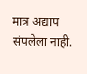मात्र अद्याप संपलेला नाही.